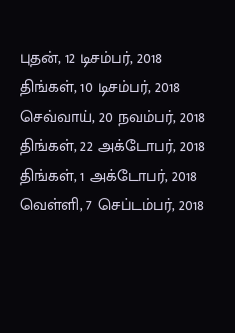புதன், 12 டிசம்பர், 2018
திங்கள், 10 டிசம்பர், 2018
செவ்வாய், 20 நவம்பர், 2018
திங்கள், 22 அக்டோபர், 2018
திங்கள், 1 அக்டோபர், 2018
வெள்ளி, 7 செப்டம்பர், 2018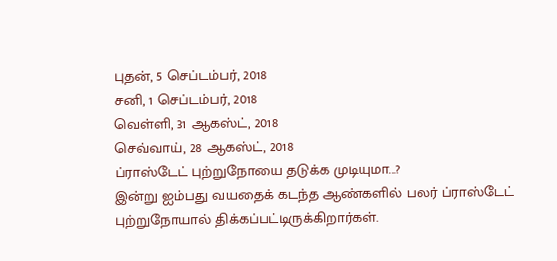புதன், 5 செப்டம்பர், 2018
சனி, 1 செப்டம்பர், 2018
வெள்ளி, 31 ஆகஸ்ட், 2018
செவ்வாய், 28 ஆகஸ்ட், 2018
ப்ராஸ்டேட் புற்றுநோயை தடுக்க முடியுமா...?
இன்று ஐம்பது வயதைக் கடந்த ஆண்களில் பலர் ப்ராஸ்டேட் புற்றுநோயால் திக்கப்பட்டிருக்கிறார்கள்.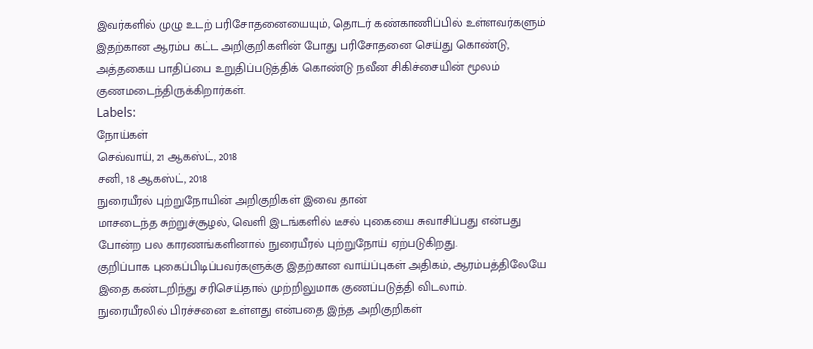இவர்களில் முழு உடற் பரிசோதனையையும், தொடர் கண்காணிப்பில் உள்ளவர்களும் இதற்கான ஆரம்ப கட்ட அறிகுறிகளின் போது பரிசோதனை செய்து கொண்டு, அத்தகைய பாதிப்பை உறுதிப்படுத்திக் கொண்டு நவீன சிகிச்சையின் மூலம் குணமடைந்திருக்கிறார்கள்.
Labels:
நோய்கள்
செவ்வாய், 21 ஆகஸ்ட், 2018
சனி, 18 ஆகஸ்ட், 2018
நுரையீரல் புற்றுநோயின் அறிகுறிகள் இவை தான்
மாசடைந்த சுற்றுச்சூழல், வெளி இடங்களில் டீசல் புகையை சுவாசிப்பது என்பது போன்ற பல காரணங்களினால் நுரையீரல் புற்றுநோய் ஏற்படுகிறது.
குறிப்பாக புகைப்பிடிப்பவர்களுக்கு இதற்கான வாய்ப்புகள் அதிகம், ஆரம்பத்திலேயே இதை கண்டறிந்து சரிசெய்தால் முற்றிலுமாக குணப்படுத்தி விடலாம்.
நுரையீரலில் பிரச்சனை உள்ளது என்பதை இந்த அறிகுறிகள்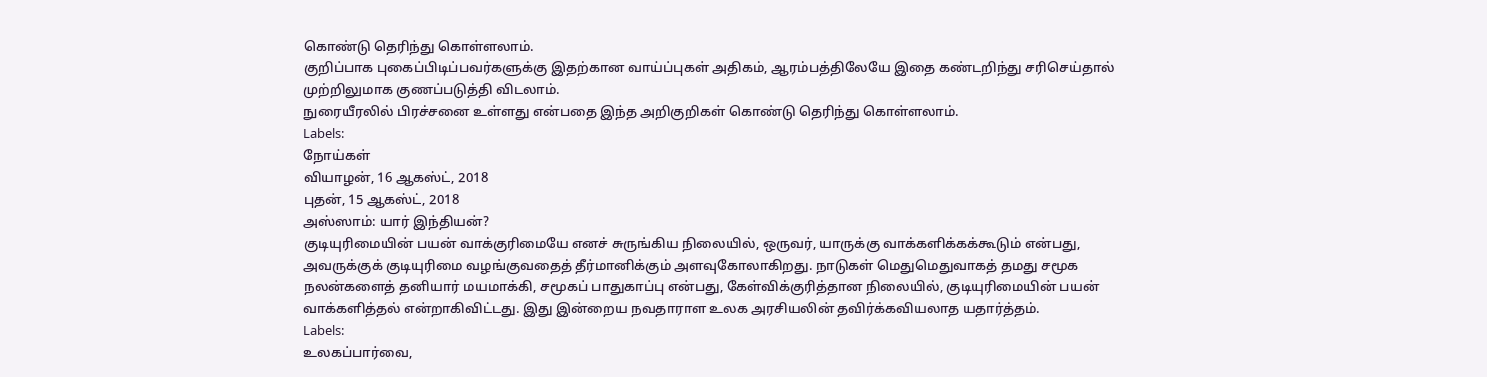கொண்டு தெரிந்து கொள்ளலாம்.
குறிப்பாக புகைப்பிடிப்பவர்களுக்கு இதற்கான வாய்ப்புகள் அதிகம், ஆரம்பத்திலேயே இதை கண்டறிந்து சரிசெய்தால் முற்றிலுமாக குணப்படுத்தி விடலாம்.
நுரையீரலில் பிரச்சனை உள்ளது என்பதை இந்த அறிகுறிகள் கொண்டு தெரிந்து கொள்ளலாம்.
Labels:
நோய்கள்
வியாழன், 16 ஆகஸ்ட், 2018
புதன், 15 ஆகஸ்ட், 2018
அஸ்ஸாம்: யார் இந்தியன்?
குடியுரிமையின் பயன் வாக்குரிமையே எனச் சுருங்கிய நிலையில், ஒருவர், யாருக்கு வாக்களிக்கக்கூடும் என்பது, அவருக்குக் குடியுரிமை வழங்குவதைத் தீர்மானிக்கும் அளவுகோலாகிறது. நாடுகள் மெதுமெதுவாகத் தமது சமூக நலன்களைத் தனியார் மயமாக்கி, சமூகப் பாதுகாப்பு என்பது, கேள்விக்குரித்தான நிலையில், குடியுரிமையின் பயன் வாக்களித்தல் என்றாகிவிட்டது. இது இன்றைய நவதாராள உலக அரசியலின் தவிர்க்கவியலாத யதார்த்தம்.
Labels:
உலகப்பார்வை,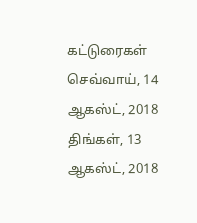கட்டுரைகள்
செவ்வாய், 14 ஆகஸ்ட், 2018
திங்கள், 13 ஆகஸ்ட், 2018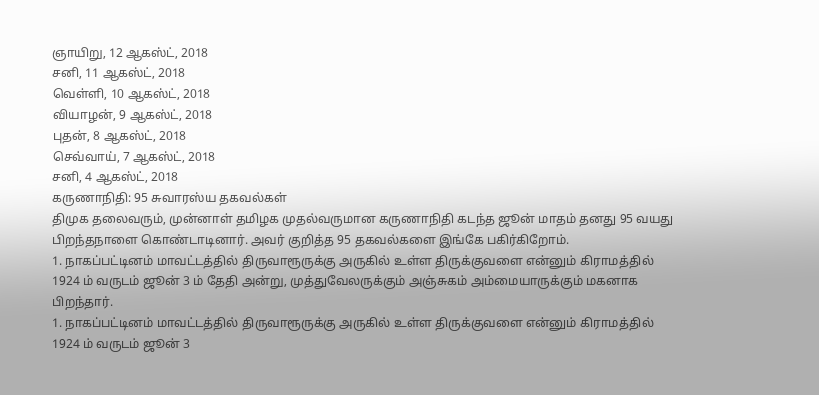ஞாயிறு, 12 ஆகஸ்ட், 2018
சனி, 11 ஆகஸ்ட், 2018
வெள்ளி, 10 ஆகஸ்ட், 2018
வியாழன், 9 ஆகஸ்ட், 2018
புதன், 8 ஆகஸ்ட், 2018
செவ்வாய், 7 ஆகஸ்ட், 2018
சனி, 4 ஆகஸ்ட், 2018
கருணாநிதி: 95 சுவாரஸ்ய தகவல்கள்
திமுக தலைவரும், முன்னாள் தமிழக முதல்வருமான கருணாநிதி கடந்த ஜூன் மாதம் தனது 95 வயது பிறந்தநாளை கொண்டாடினார். அவர் குறித்த 95 தகவல்களை இங்கே பகிர்கிறோம்.
1. நாகப்பட்டினம் மாவட்டத்தில் திருவாரூருக்கு அருகில் உள்ள திருக்குவளை என்னும் கிராமத்தில் 1924 ம் வருடம் ஜூன் 3 ம் தேதி அன்று, முத்துவேலருக்கும் அஞ்சுகம் அம்மையாருக்கும் மகனாக பிறந்தார்.
1. நாகப்பட்டினம் மாவட்டத்தில் திருவாரூருக்கு அருகில் உள்ள திருக்குவளை என்னும் கிராமத்தில் 1924 ம் வருடம் ஜூன் 3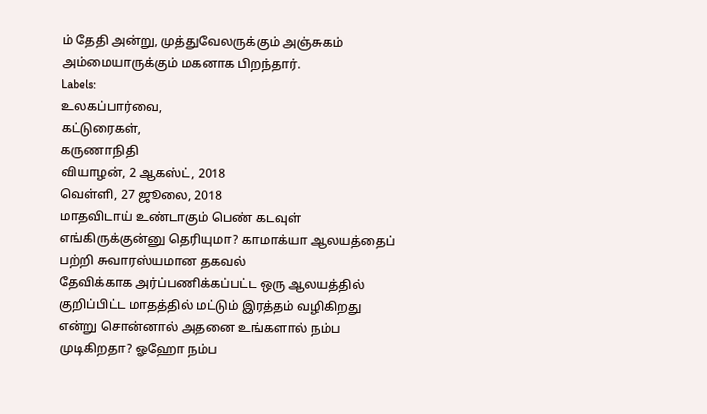ம் தேதி அன்று, முத்துவேலருக்கும் அஞ்சுகம் அம்மையாருக்கும் மகனாக பிறந்தார்.
Labels:
உலகப்பார்வை,
கட்டுரைகள்,
கருணாநிதி
வியாழன், 2 ஆகஸ்ட், 2018
வெள்ளி, 27 ஜூலை, 2018
மாதவிடாய் உண்டாகும் பெண் கடவுள் எங்கிருக்குன்னு தெரியுமா? காமாக்யா ஆலயத்தைப் பற்றி சுவாரஸ்யமான தகவல்
தேவிக்காக அர்ப்பணிக்கப்பட்ட ஒரு ஆலயத்தில் குறிப்பிட்ட மாதத்தில் மட்டும் இரத்தம் வழிகிறது என்று சொன்னால் அதனை உங்களால் நம்ப முடிகிறதா? ஓஹோ நம்ப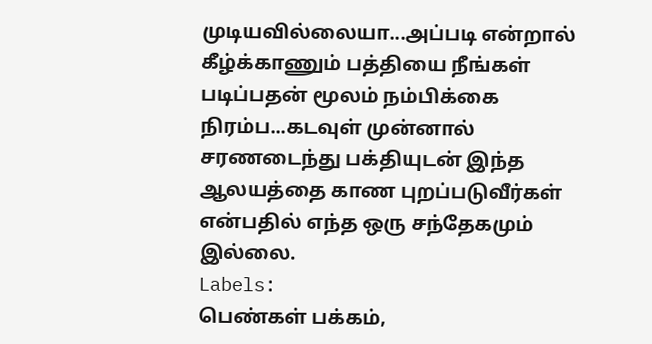முடியவில்லையா...அப்படி என்றால் கீழ்க்காணும் பத்தியை நீங்கள் படிப்பதன் மூலம் நம்பிக்கை நிரம்ப...கடவுள் முன்னால் சரணடைந்து பக்தியுடன் இந்த ஆலயத்தை காண புறப்படுவீர்கள் என்பதில் எந்த ஒரு சந்தேகமும் இல்லை.
Labels:
பெண்கள் பக்கம்,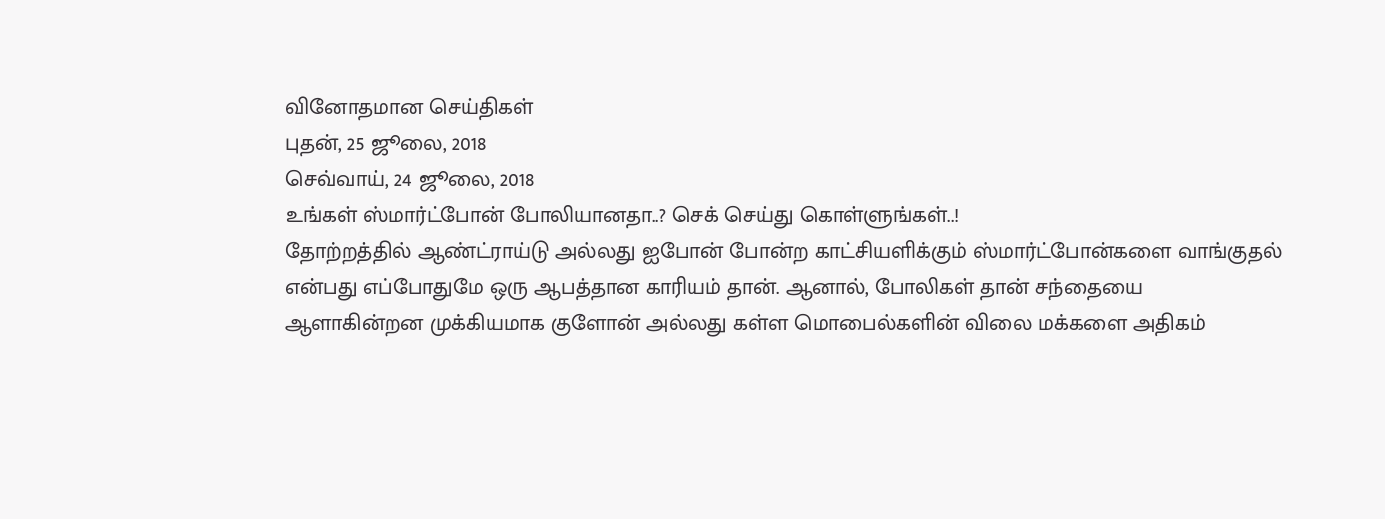வினோதமான செய்திகள்
புதன், 25 ஜூலை, 2018
செவ்வாய், 24 ஜூலை, 2018
உங்கள் ஸ்மார்ட்போன் போலியானதா..? செக் செய்து கொள்ளுங்கள்..!
தோற்றத்தில் ஆண்ட்ராய்டு அல்லது ஐபோன் போன்ற காட்சியளிக்கும் ஸ்மார்ட்போன்களை வாங்குதல் என்பது எப்போதுமே ஒரு ஆபத்தான காரியம் தான். ஆனால், போலிகள் தான் சந்தையை ஆளாகின்றன முக்கியமாக குளோன் அல்லது கள்ள மொபைல்களின் விலை மக்களை அதிகம்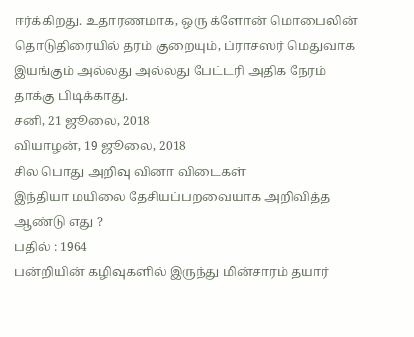ஈர்க்கிறது. உதாரணமாக, ஒரு க்ளோன் மொபைலின் தொடுதிரையில் தரம் குறையும், ப்ராசஸர் மெதுவாக இயங்கும் அல்லது அல்லது பேட்டரி அதிக நேரம் தாக்கு பிடிக்காது.
சனி, 21 ஜூலை, 2018
வியாழன், 19 ஜூலை, 2018
சில பொது அறிவு வினா விடைகள்
இந்தியா மயிலை தேசியப்பறவையாக அறிவித்த ஆண்டு எது ?
பதில் : 1964
பன்றியின் கழிவுகளில் இருந்து மின்சாரம் தயார்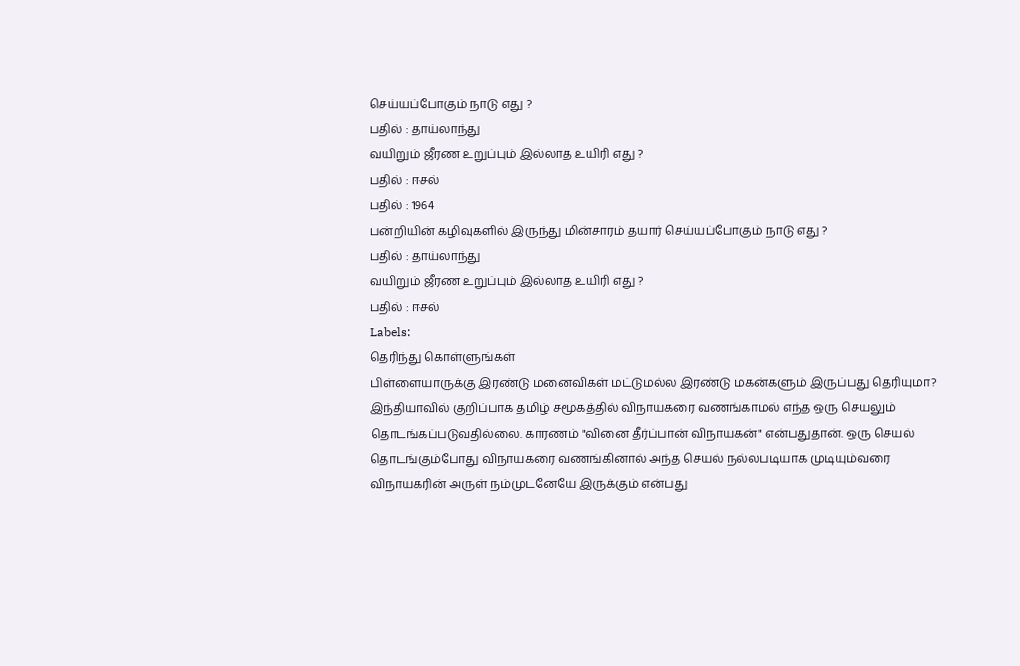செய்யப்போகும் நாடு எது ?
பதில் : தாய்லாந்து
வயிறும் ஜீரண உறுப்பும் இல்லாத உயிரி எது ?
பதில் : ஈசல்
பதில் : 1964
பன்றியின் கழிவுகளில் இருந்து மின்சாரம் தயார் செய்யப்போகும் நாடு எது ?
பதில் : தாய்லாந்து
வயிறும் ஜீரண உறுப்பும் இல்லாத உயிரி எது ?
பதில் : ஈசல்
Labels:
தெரிந்து கொள்ளுங்கள்
பிள்ளையாருக்கு இரண்டு மனைவிகள் மட்டுமல்ல இரண்டு மகன்களும் இருப்பது தெரியுமா?
இந்தியாவில் குறிப்பாக தமிழ் சமூகத்தில் விநாயகரை வணங்காமல் எந்த ஒரு செயலும் தொடங்கப்படுவதில்லை. காரணம் "வினை தீர்ப்பான் விநாயகன்" என்பதுதான். ஒரு செயல் தொடங்கும்போது விநாயகரை வணங்கினால் அந்த செயல் நல்லபடியாக முடியும்வரை விநாயகரின் அருள் நம்முடனேயே இருக்கும் என்பது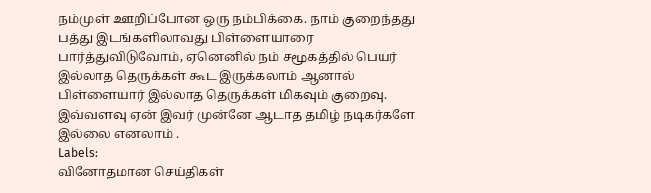நம்முள் ஊறிப்போன ஒரு நம்பிக்கை. நாம் குறைந்தது பத்து இடங்களிலாவது பிள்ளையாரை பார்த்துவிடுவோம், ஏனெனில் நம் சமூகத்தில் பெயர் இல்லாத தெருக்கள் கூட இருக்கலாம் ஆனால் பிள்ளையார் இல்லாத தெருக்கள் மிகவும் குறைவு. இவ்வளவு ஏன் இவர் முன்னே ஆடாத தமிழ் நடிகர்களே இல்லை எனலாம் .
Labels:
வினோதமான செய்திகள்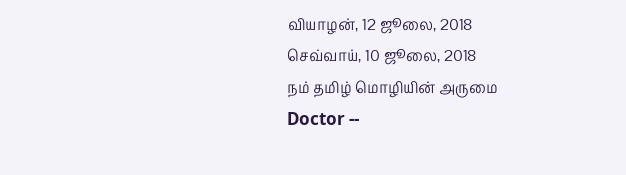வியாழன், 12 ஜூலை, 2018
செவ்வாய், 10 ஜூலை, 2018
நம் தமிழ் மொழியின் அருமை
Doctor --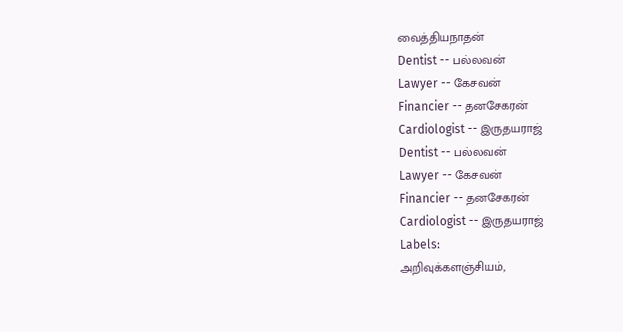வைத்தியநாதன்
Dentist -- பல்லவன்
Lawyer -- கேசவன்
Financier -- தனசேகரன்
Cardiologist -- இருதயராஜ்
Dentist -- பல்லவன்
Lawyer -- கேசவன்
Financier -- தனசேகரன்
Cardiologist -- இருதயராஜ்
Labels:
அறிவுக்களஞ்சியம்,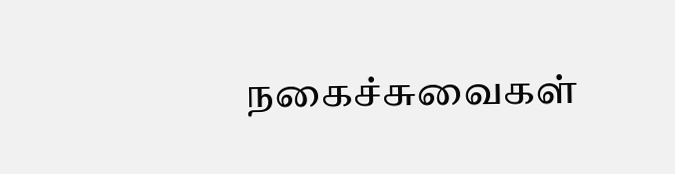நகைச்சுவைகள்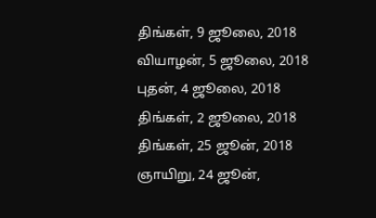திங்கள், 9 ஜூலை, 2018
வியாழன், 5 ஜூலை, 2018
புதன், 4 ஜூலை, 2018
திங்கள், 2 ஜூலை, 2018
திங்கள், 25 ஜூன், 2018
ஞாயிறு, 24 ஜூன்,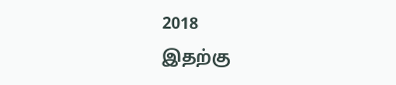2018
இதற்கு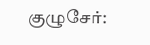குழுசேர்: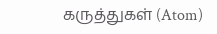கருத்துகள் (Atom)